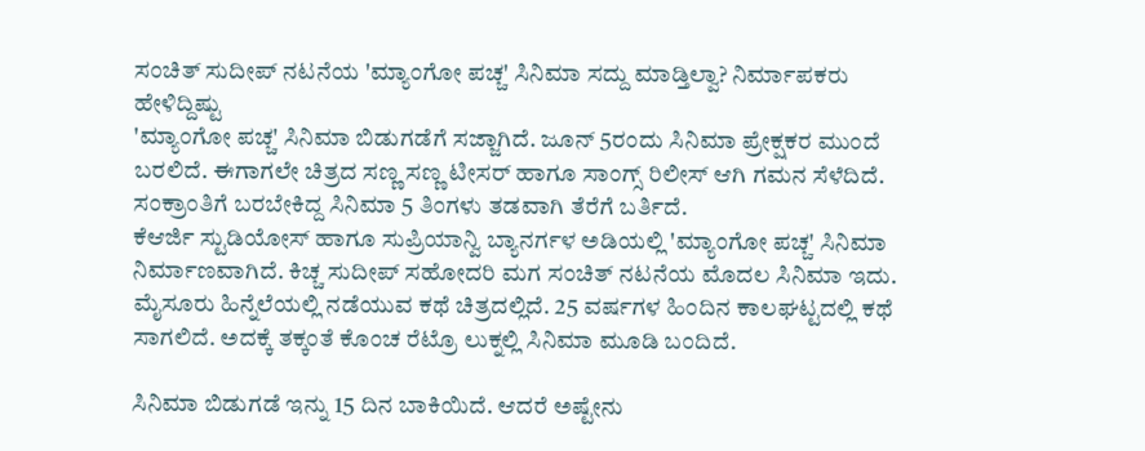ಸಂಚಿತ್ ಸುದೀಪ್ ನಟನೆಯ 'ಮ್ಯಾಂಗೋ ಪಚ್ಚ' ಸಿನಿಮಾ ಸದ್ದು ಮಾಡ್ತಿಲ್ವಾ? ನಿರ್ಮಾಪಕರು ಹೇಳಿದ್ದಿಷ್ಟು
'ಮ್ಯಾಂಗೋ ಪಚ್ಚ' ಸಿನಿಮಾ ಬಿಡುಗಡೆಗೆ ಸಜ್ಜಾಗಿದೆ. ಜೂನ್ 5ರಂದು ಸಿನಿಮಾ ಪ್ರೇಕ್ಷಕರ ಮುಂದೆ ಬರಲಿದೆ. ಈಗಾಗಲೇ ಚಿತ್ರದ ಸಣ್ಣ ಸಣ್ಣ ಟೀಸರ್ ಹಾಗೂ ಸಾಂಗ್ಸ್ ರಿಲೀಸ್ ಆಗಿ ಗಮನ ಸೆಳೆದಿದೆ. ಸಂಕ್ರಾಂತಿಗೆ ಬರಬೇಕಿದ್ದ ಸಿನಿಮಾ 5 ತಿಂಗಳು ತಡವಾಗಿ ತೆರೆಗೆ ಬರ್ತಿದೆ.
ಕೆಆರ್ಜಿ ಸ್ಟುಡಿಯೋಸ್ ಹಾಗೂ ಸುಪ್ರಿಯಾನ್ವಿ ಬ್ಯಾನರ್ಗಳ ಅಡಿಯಲ್ಲಿ 'ಮ್ಯಾಂಗೋ ಪಚ್ಚ' ಸಿನಿಮಾ ನಿರ್ಮಾಣವಾಗಿದೆ. ಕಿಚ್ಚ ಸುದೀಪ್ ಸಹೋದರಿ ಮಗ ಸಂಚಿತ್ ನಟನೆಯ ಮೊದಲ ಸಿನಿಮಾ ಇದು. ಮೈಸೂರು ಹಿನ್ನೆಲೆಯಲ್ಲಿ ನಡೆಯುವ ಕಥೆ ಚಿತ್ರದಲ್ಲಿದೆ. 25 ವರ್ಷಗಳ ಹಿಂದಿನ ಕಾಲಘಟ್ಟದಲ್ಲಿ ಕಥೆ ಸಾಗಲಿದೆ. ಅದಕ್ಕೆ ತಕ್ಕಂತೆ ಕೊಂಚ ರೆಟ್ರೊ ಲುಕ್ನಲ್ಲಿ ಸಿನಿಮಾ ಮೂಡಿ ಬಂದಿದೆ.

ಸಿನಿಮಾ ಬಿಡುಗಡೆ ಇನ್ನು 15 ದಿನ ಬಾಕಿಯಿದೆ. ಆದರೆ ಅಷ್ಟೇನು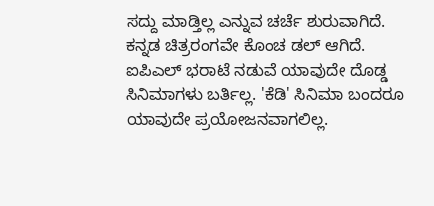ಸದ್ದು ಮಾಡ್ತಿಲ್ಲ ಎನ್ನುವ ಚರ್ಚೆ ಶುರುವಾಗಿದೆ. ಕನ್ನಡ ಚಿತ್ರರಂಗವೇ ಕೊಂಚ ಡಲ್ ಆಗಿದೆ. ಐಪಿಎಲ್ ಭರಾಟೆ ನಡುವೆ ಯಾವುದೇ ದೊಡ್ಡ ಸಿನಿಮಾಗಳು ಬರ್ತಿಲ್ಲ. 'ಕೆಡಿ' ಸಿನಿಮಾ ಬಂದರೂ ಯಾವುದೇ ಪ್ರಯೋಜನವಾಗಲಿಲ್ಲ.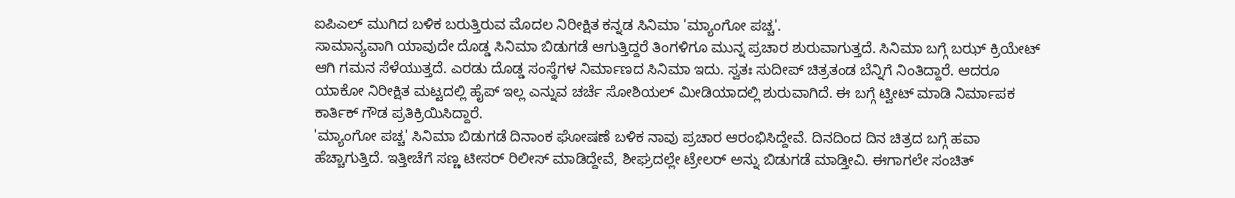ಐಪಿಎಲ್ ಮುಗಿದ ಬಳಿಕ ಬರುತ್ತಿರುವ ಮೊದಲ ನಿರೀಕ್ಷಿತ ಕನ್ನಡ ಸಿನಿಮಾ 'ಮ್ಯಾಂಗೋ ಪಚ್ಚ'.
ಸಾಮಾನ್ಯವಾಗಿ ಯಾವುದೇ ದೊಡ್ಡ ಸಿನಿಮಾ ಬಿಡುಗಡೆ ಆಗುತ್ತಿದ್ದರೆ ತಿಂಗಳಿಗೂ ಮುನ್ನ ಪ್ರಚಾರ ಶುರುವಾಗುತ್ತದೆ. ಸಿನಿಮಾ ಬಗ್ಗೆ ಬಝ್ ಕ್ರಿಯೇಟ್ ಆಗಿ ಗಮನ ಸೆಳೆಯುತ್ತದೆ. ಎರಡು ದೊಡ್ಡ ಸಂಸ್ಥೆಗಳ ನಿರ್ಮಾಣದ ಸಿನಿಮಾ ಇದು. ಸ್ವತಃ ಸುದೀಪ್ ಚಿತ್ರತಂಡ ಬೆನ್ನಿಗೆ ನಿಂತಿದ್ದಾರೆ. ಆದರೂ ಯಾಕೋ ನಿರೀಕ್ಷಿತ ಮಟ್ಟದಲ್ಲಿ ಹೈಪ್ ಇಲ್ಲ ಎನ್ನುವ ಚರ್ಚೆ ಸೋಶಿಯಲ್ ಮೀಡಿಯಾದಲ್ಲಿ ಶುರುವಾಗಿದೆ. ಈ ಬಗ್ಗೆ ಟ್ವೀಟ್ ಮಾಡಿ ನಿರ್ಮಾಪಕ ಕಾರ್ತಿಕ್ ಗೌಡ ಪ್ರತಿಕ್ರಿಯಿಸಿದ್ದಾರೆ.
'ಮ್ಯಾಂಗೋ ಪಚ್ಚ' ಸಿನಿಮಾ ಬಿಡುಗಡೆ ದಿನಾಂಕ ಘೋಷಣೆ ಬಳಿಕ ನಾವು ಪ್ರಚಾರ ಆರಂಭಿಸಿದ್ದೇವೆ. ದಿನದಿಂದ ದಿನ ಚಿತ್ರದ ಬಗ್ಗೆ ಹವಾ ಹೆಚ್ಚಾಗುತ್ತಿದೆ. ಇತ್ತೀಚೆಗೆ ಸಣ್ಣ ಟೀಸರ್ ರಿಲೀಸ್ ಮಾಡಿದ್ದೇವೆ, ಶೀಘ್ರದಲ್ಲೇ ಟ್ರೇಲರ್ ಅನ್ನು ಬಿಡುಗಡೆ ಮಾಡ್ತೀವಿ. ಈಗಾಗಲೇ ಸಂಚಿತ್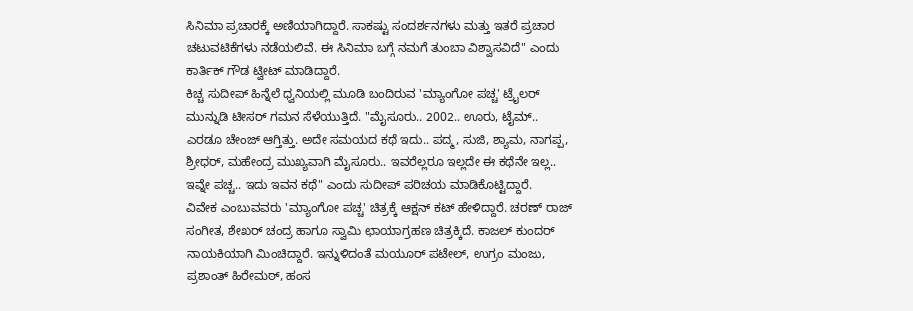ಸಿನಿಮಾ ಪ್ರಚಾರಕ್ಕೆ ಅಣಿಯಾಗಿದ್ದಾರೆ. ಸಾಕಷ್ಟು ಸಂದರ್ಶನಗಳು ಮತ್ತು ಇತರೆ ಪ್ರಚಾರ ಚಟುವಟಿಕೆಗಳು ನಡೆಯಲಿವೆ. ಈ ಸಿನಿಮಾ ಬಗ್ಗೆ ನಮಗೆ ತುಂಬಾ ವಿಶ್ವಾಸವಿದೆ" ಎಂದು ಕಾರ್ತಿಕ್ ಗೌಡ ಟ್ವೀಟ್ ಮಾಡಿದ್ದಾರೆ.
ಕಿಚ್ಚ ಸುದೀಪ್ ಹಿನ್ನೆಲೆ ಧ್ವನಿಯಲ್ಲಿ ಮೂಡಿ ಬಂದಿರುವ 'ಮ್ಯಾಂಗೋ ಪಚ್ಚ' ಟ್ರೈಲರ್ ಮುನ್ನುಡಿ ಟೀಸರ್ ಗಮನ ಸೆಳೆಯುತ್ತಿದೆ. "ಮೈಸೂರು.. 2002.. ಊರು, ಟೈಮ್.. ಎರಡೂ ಚೇಂಜ್ ಆಗ್ತಿತ್ತು. ಅದೇ ಸಮಯದ ಕಥೆ ಇದು.. ಪದ್ಮ, ಸುಜಿ, ಶ್ಯಾಮ, ನಾಗಪ್ಪ, ಶ್ರೀಧರ್, ಮಹೇಂದ್ರ ಮುಖ್ಯವಾಗಿ ಮೈಸೂರು.. ಇವರೆಲ್ಲರೂ ಇಲ್ಲದೇ ಈ ಕಥೆನೇ ಇಲ್ಲ.. ಇವ್ನೇ ಪಚ್ಚ.. ಇದು ಇವನ ಕಥೆ" ಎಂದು ಸುದೀಪ್ ಪರಿಚಯ ಮಾಡಿಕೊಟ್ಟಿದ್ದಾರೆ.
ವಿವೇಕ ಎಂಬುವವರು 'ಮ್ಯಾಂಗೋ ಪಚ್ಚ' ಚಿತ್ರಕ್ಕೆ ಆಕ್ಷನ್ ಕಟ್ ಹೇಳಿದ್ದಾರೆ. ಚರಣ್ ರಾಜ್ ಸಂಗೀತ, ಶೇಖರ್ ಚಂದ್ರ ಹಾಗೂ ಸ್ವಾಮಿ ಛಾಯಾಗ್ರಹಣ ಚಿತ್ರಕ್ಕಿದೆ. ಕಾಜಲ್ ಕುಂದರ್ ನಾಯಕಿಯಾಗಿ ಮಿಂಚಿದ್ದಾರೆ. ಇನ್ನುಳಿದಂತೆ ಮಯೂರ್ ಪಟೇಲ್, ಉಗ್ರಂ ಮಂಜು, ಪ್ರಶಾಂತ್ ಹಿರೇಮಠ್, ಹಂಸ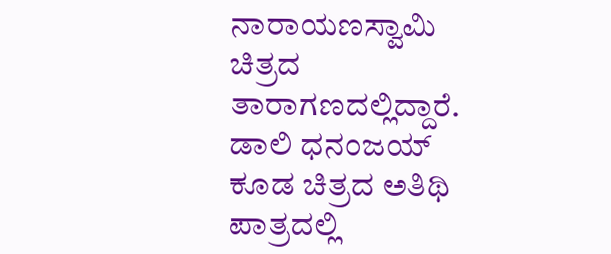ನಾರಾಯಣಸ್ವಾಮಿ ಚಿತ್ರದ ತಾರಾಗಣದಲ್ಲಿದ್ದಾರೆ.
ಡಾಲಿ ಧನಂಜಯ್ ಕೂಡ ಚಿತ್ರದ ಅತಿಥಿ ಪಾತ್ರದಲ್ಲಿ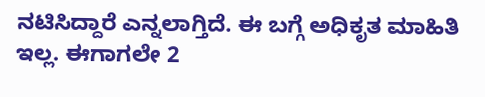ನಟಿಸಿದ್ದಾರೆ ಎನ್ನಲಾಗ್ತಿದೆ. ಈ ಬಗ್ಗೆ ಅಧಿಕೃತ ಮಾಹಿತಿ ಇಲ್ಲ. ಈಗಾಗಲೇ 2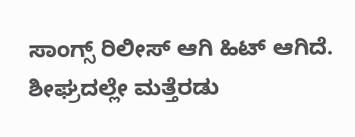ಸಾಂಗ್ಸ್ ರಿಲೀಸ್ ಆಗಿ ಹಿಟ್ ಆಗಿದೆ. ಶೀಘ್ರದಲ್ಲೇ ಮತ್ತೆರಡು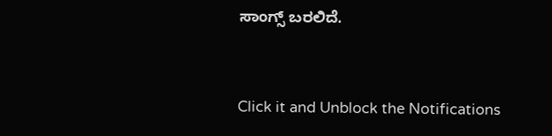ಸಾಂಗ್ಸ್ ಬರಲಿದೆ.


Click it and Unblock the Notifications